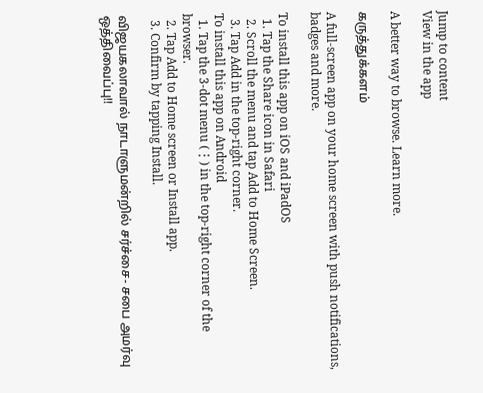Jump to content
View in the app

A better way to browse. Learn more.

கருத்துக்களம்

A full-screen app on your home screen with push notifications, badges and more.

To install this app on iOS and iPadOS
  1. Tap the Share icon in Safari
  2. Scroll the menu and tap Add to Home Screen.
  3. Tap Add in the top-right corner.
To install this app on Android
  1. Tap the 3-dot menu (⋮) in the top-right corner of the browser.
  2. Tap Add to Home screen or Install app.
  3. Confirm by tapping Install.

விஜயகலாவால் நாடாளுமன்றில் சர்ச்சை- சபை அமர்வு ஒத்திவைப்பு!!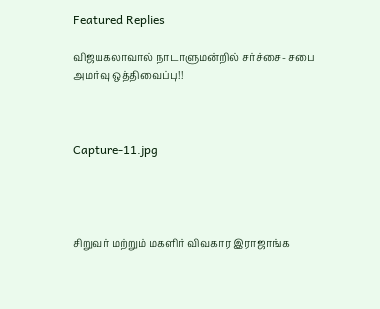Featured Replies

விஜயகலாவால் நாடாளுமன்றில் சர்ச்சை- சபை அமர்வு ஒத்திவைப்பு!!



Capture-11.jpg




சிறுவர் மற்றும் மகளிர் விவகார இராஜாங்க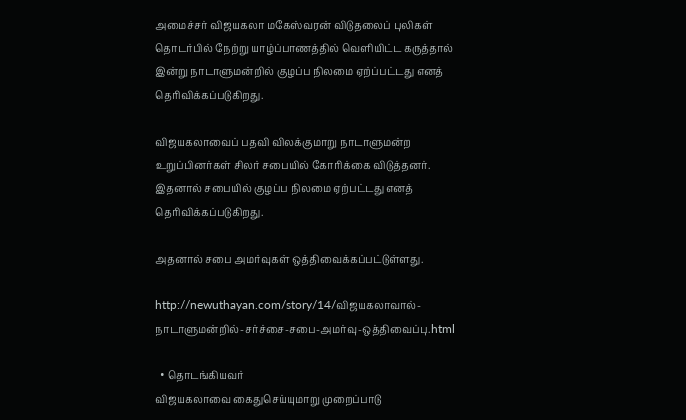அமைச்சர் விஜயகலா மகேஸ்வரன் விடுதலைப் புலிகள் தொடர்பில் நேற்று யாழ்ப்பாணத்தில் வெளியிட்ட கருத்தால் இன்று நாடாளுமன்றில் குழப்ப நிலமை ஏற்ப்பட்டது எனத் தெரிவிக்கப்படுகிறது.

விஜயகலாவைப் பதவி விலக்குமாறு நாடாளுமன்ற உறுப்பினர்கள் சிலர் சபையில் கோரிக்கை விடுத்தனர். இதனால் சபையில் குழப்ப நிலமை ஏற்பட்டது எனத் தெரிவிக்கப்படுகிறது.

அதனால் சபை அமர்வுகள் ஒத்திவைக்கப்பட்டுள்ளது.

http://newuthayan.com/story/14/விஜயகலாவால்-நாடாளுமன்றில்-சர்ச்சை-சபை-அமர்வு-ஒத்திவைப்பு.html

  • தொடங்கியவர்
விஜயகலாவை கைதுசெய்யுமாறு முறைப்பாடு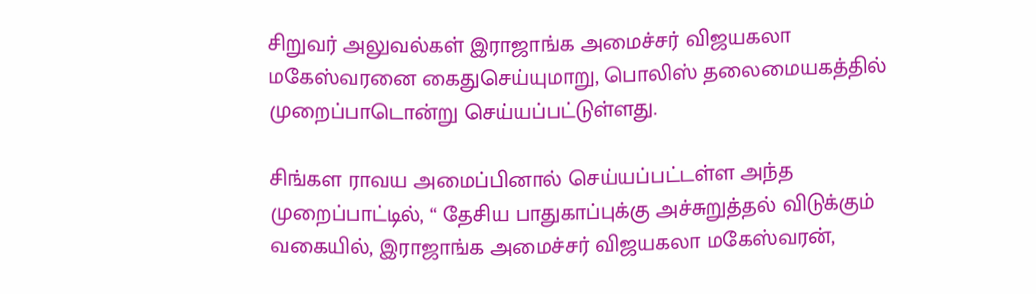சிறுவர் அலுவல்கள் இராஜாங்க அமைச்சர் விஜயகலா மகேஸ்வரனை கைதுசெய்யுமாறு, பொலிஸ் தலைமையகத்தில் முறைப்பாடொன்று செய்யப்பட்டுள்ளது.

சிங்கள ராவய அமைப்பினால் செய்யப்பட்டள்ள அந்த முறைப்பாட்டில், “ தேசிய பாதுகாப்புக்கு அச்சுறுத்தல் விடுக்கும் வகையில், இராஜாங்க அமைச்சர் விஜயகலா மகேஸ்வரன்,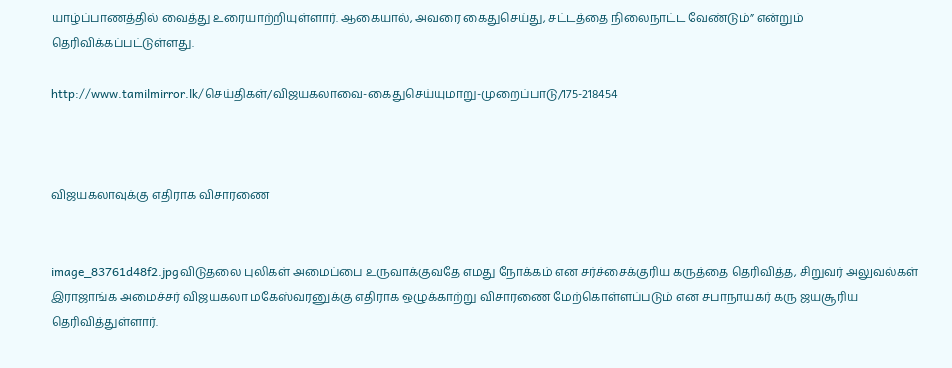யாழ்ப்பாணத்தில் வைத்து உரையாற்றியுள்ளார். ஆகையால், அவரை கைதுசெய்து, சட்டத்தை நிலைநாட்ட வேண்டும்” என்றும் தெரிவிக்கப்பட்டுள்ளது.

http://www.tamilmirror.lk/செய்திகள்/விஜயகலாவை-கைதுசெய்யுமாறு-முறைப்பாடு/175-218454



விஜயகலாவுக்கு எதிராக விசாரணை


image_83761d48f2.jpgவிடுதலை புலிகள் அமைப்பை உருவாக்குவதே எமது நோக்கம் என சர்ச்சைக்குரிய கருத்தை தெரிவித்த, சிறுவர் அலுவல்கள் இராஜாங்க அமைச்சர் விஜயகலா மகேஸ்வரனுக்கு எதிராக ஒழுக்காற்று விசாரணை மேற்கொள்ளப்படும் என சபாநாயகர் கரு ஜயசூரிய தெரிவித்துள்ளார்.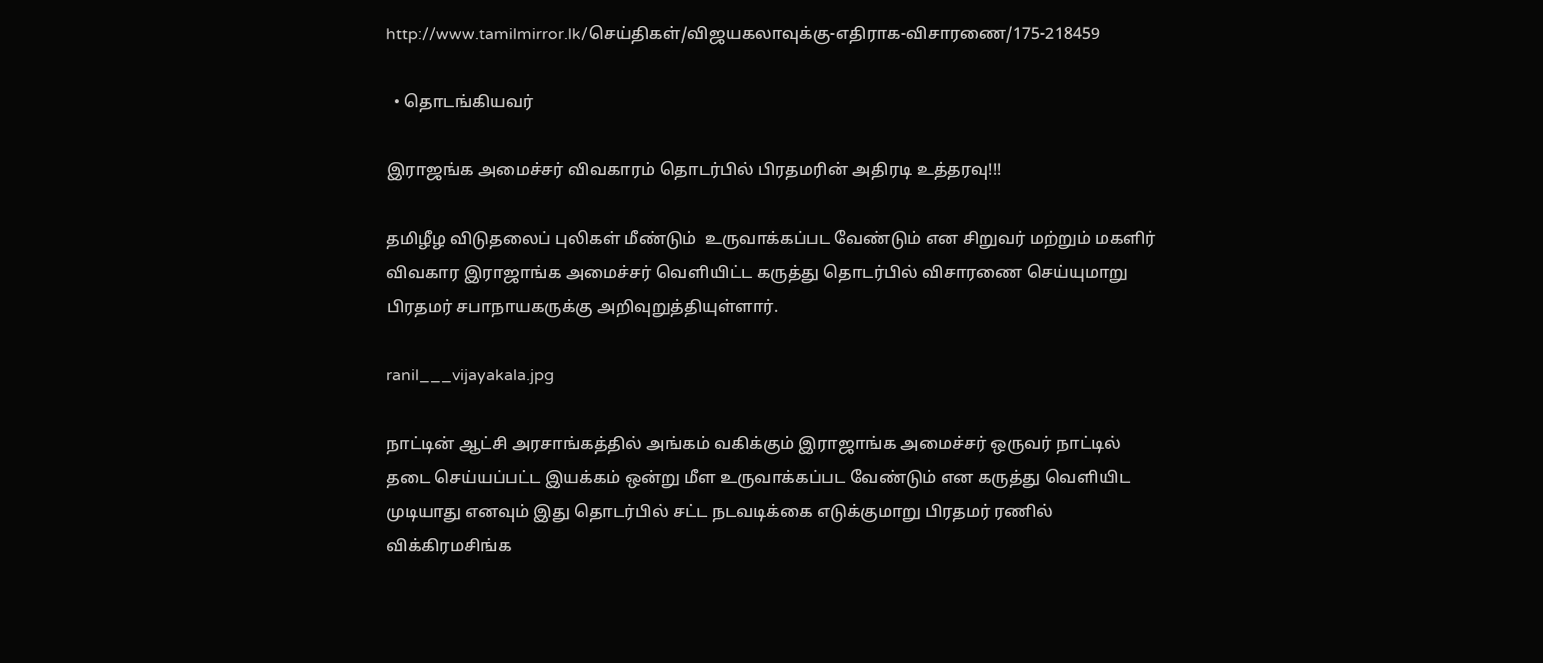http://www.tamilmirror.lk/செய்திகள்/விஜயகலாவுக்கு-எதிராக-விசாரணை/175-218459

  • தொடங்கியவர்

இராஜங்க அமைச்சர் விவகாரம் தொடர்பில் பிரதமரின் அதிரடி உத்தரவு!!!

தமிழீழ விடுதலைப் புலிகள் மீண்டும்  உருவாக்கப்பட வேண்டும் என சிறுவர் மற்றும் மகளிர் விவகார இராஜாங்க அமைச்சர் வெளியிட்ட கருத்து தொடர்பில் விசாரணை செய்யுமாறு பிரதமர் சபாநாயகருக்கு அறிவுறுத்தியுள்ளார்.

ranil___vijayakala.jpg

நாட்டின் ஆட்சி அரசாங்கத்தில் அங்கம் வகிக்கும் இராஜாங்க அமைச்சர் ஒருவர் நாட்டில் தடை செய்யப்பட்ட இயக்கம் ஒன்று மீள உருவாக்கப்பட வேண்டும் என கருத்து வெளியிட முடியாது எனவும் இது தொடர்பில் சட்ட நடவடிக்கை எடுக்குமாறு பிரதமர் ரணில் விக்கிரமசிங்க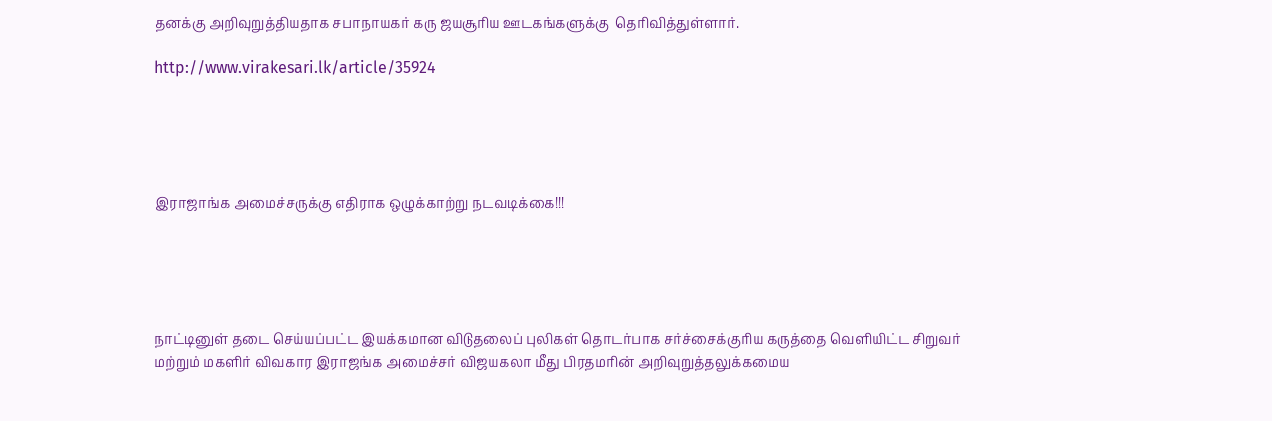தனக்கு அறிவுறுத்தியதாக சபாநாயகர் கரு ஜயசூரிய ஊடகங்களுக்கு  தெரிவித்துள்ளார்.

http://www.virakesari.lk/article/35924





இராஜாங்க அமைச்சருக்கு எதிராக ஒழுக்காற்று நடவடிக்கை!!!





நாட்டினுள் தடை செய்யப்பட்ட இயக்கமான விடுதலைப் புலிகள் தொடர்பாக சர்ச்சைக்குரிய கருத்தை வெளியிட்ட சிறுவர் மற்றும் மகளிர் விவகார இராஜங்க அமைச்சர் விஜயகலா மீது பிரதமரின் அறிவுறுத்தலுக்கமைய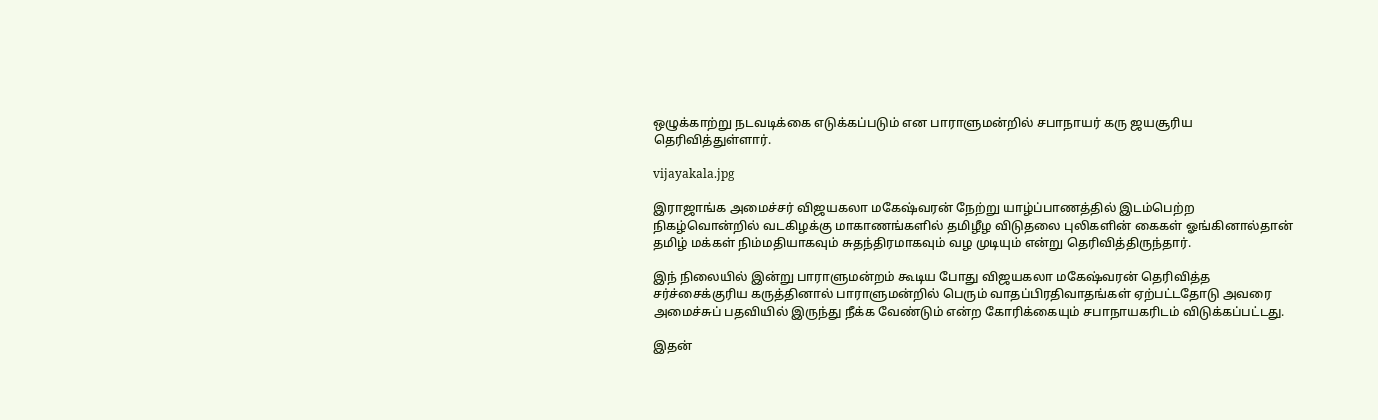ஒழுக்காற்று நடவடிக்கை எடுக்கப்படும் என பாராளுமன்றில் சபாநாயர் கரு ஜயசூரிய தெரிவித்துள்ளார்.

vijayakala.jpg

இராஜாங்க அமைச்சர் விஜயகலா மகேஷ்வரன் நேற்று யாழ்ப்பாணத்தில் இடம்பெற்ற நிகழ்வொன்றில் வடகிழக்கு மாகாணங்களில் தமிழீழ விடுதலை புலிகளின் கைகள் ஓங்கினால்தான் தமிழ் மக்கள் நிம்மதியாகவும் சுதந்திரமாகவும் வழ முடியும் என்று தெரிவித்திருந்தார்.

இந் நிலையில் இன்று பாராளுமன்றம் கூடிய போது விஜயகலா மகேஷ்வரன் தெரிவித்த சர்ச்சைக்குரிய கருத்தினால் பாராளுமன்றில் பெரும் வாதப்பிரதிவாதங்கள் ஏற்பட்டதோடு அவரை அமைச்சுப் பதவியில் இருந்து நீக்க வேண்டும் என்ற கோரிக்கையும் சபாநாயகரிடம் விடுக்கப்பட்டது.

இதன்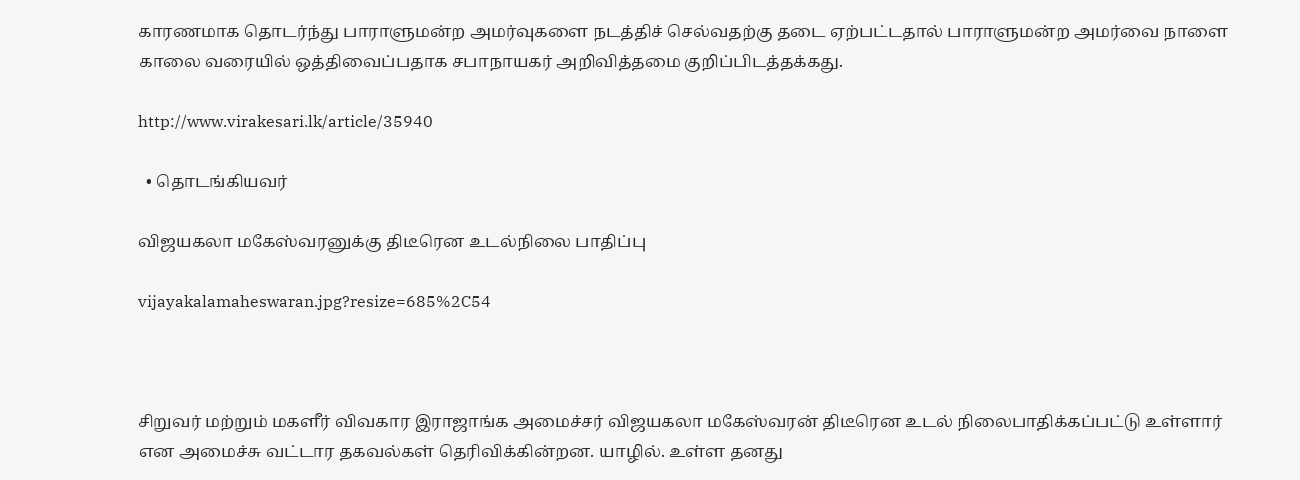காரணமாக தொடர்ந்து பாராளுமன்ற அமர்வுகளை நடத்திச் செல்வதற்கு தடை ஏற்பட்டதால் பாராளுமன்ற அமர்வை நாளை காலை வரையில் ஒத்திவைப்பதாக சபாநாயகர் அறிவித்தமை குறிப்பிடத்தக்கது.

http://www.virakesari.lk/article/35940

  • தொடங்கியவர்

விஜயகலா மகேஸ்வரனுக்கு திடீரென உடல்நிலை பாதிப்பு

vijayakalamaheswaran.jpg?resize=685%2C54



சிறுவர் மற்றும் மகளீர் விவகார இராஜாங்க அமைச்சர் விஜயகலா மகேஸ்வரன் திடீரென உடல் நிலைபாதிக்கப்பட்டு உள்ளார் என அமைச்சு வட்டார தகவல்கள் தெரிவிக்கின்றன. யாழில். உள்ள தனது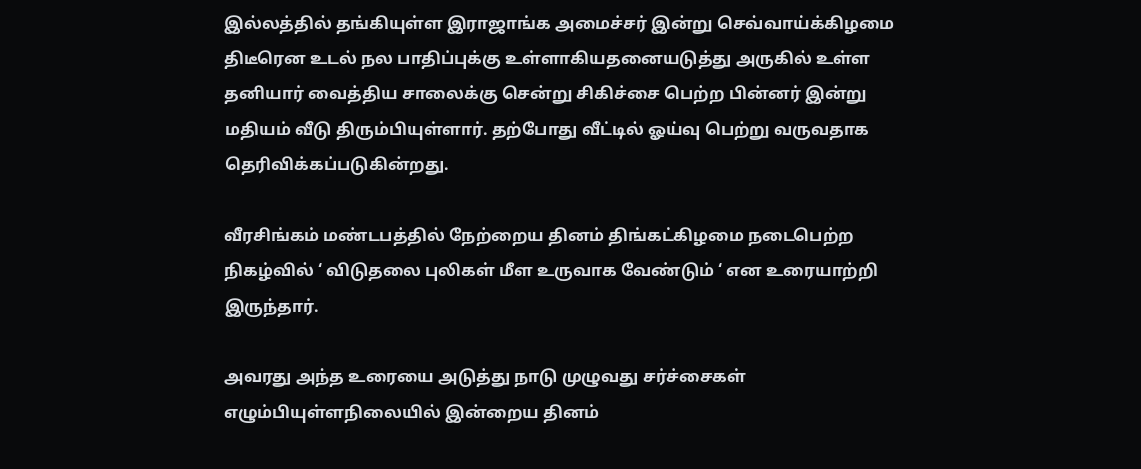இல்லத்தில் தங்கியுள்ள இராஜாங்க அமைச்சர் இன்று செவ்வாய்க்கிழமை திடீரென உடல் நல பாதிப்புக்கு உள்ளாகியதனையடுத்து அருகில் உள்ள தனியார் வைத்திய சாலைக்கு சென்று சிகிச்சை பெற்ற பின்னர் இன்று மதியம் வீடு திரும்பியுள்ளார். தற்போது வீட்டில் ஓய்வு பெற்று வருவதாக தெரிவிக்கப்படுகின்றது.

வீரசிங்கம் மண்டபத்தில் நேற்றைய தினம் திங்கட்கிழமை நடைபெற்ற நிகழ்வில் ‘ விடுதலை புலிகள் மீள உருவாக வேண்டும் ‘ என உரையாற்றி இருந்தார்.

அவரது அந்த உரையை அடுத்து நாடு முழுவது சர்ச்சைகள் எழும்பியுள்ளநிலையில் இன்றைய தினம்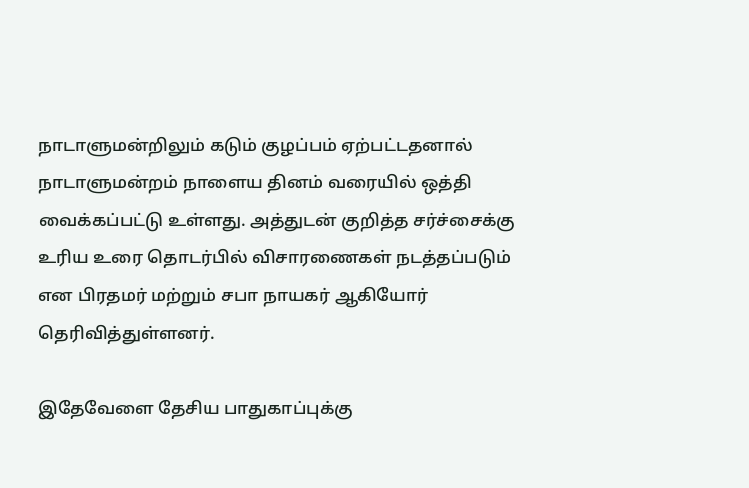நாடாளுமன்றிலும் கடும் குழப்பம் ஏற்பட்டதனால் நாடாளுமன்றம் நாளைய தினம் வரையில் ஒத்தி வைக்கப்பட்டு உள்ளது. அத்துடன் குறித்த சர்ச்சைக்கு உரிய உரை தொடர்பில் விசாரணைகள் நடத்தப்படும் என பிரதமர் மற்றும் சபா நாயகர் ஆகியோர் தெரிவித்துள்ளனர்.

இதேவேளை தேசிய பாதுகாப்புக்கு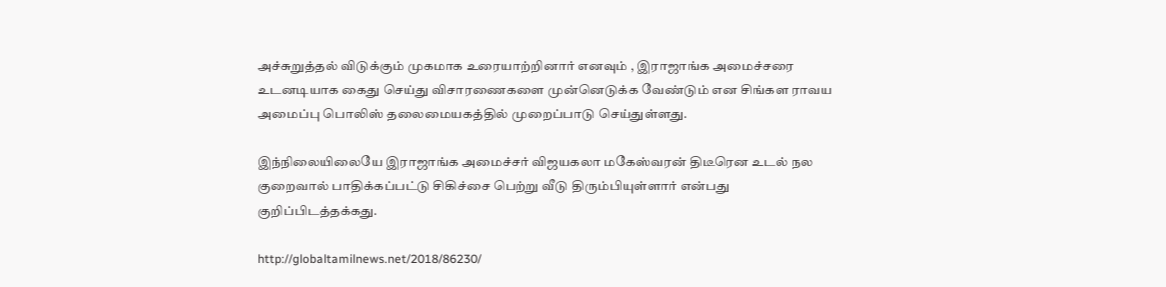அச்சுறுத்தல் விடுக்கும் முகமாக உரையாற்றினார் எனவும் , இராஜாங்க அமைச்சரை உடனடியாக கைது செய்து விசாரணைகளை முன்னெடுக்க வேண்டும் என சிங்கள ராவய அமைப்பு பொலிஸ் தலைமையகத்தில் முறைப்பாடு செய்துள்ளது.

இந்நிலையிலையே இராஜாங்க அமைச்சர் விஜயகலா மகேஸ்வரன் திடீரென உடல் நல குறைவால் பாதிக்கப்பட்டு சிகிச்சை பெற்று வீடு திரும்பியுள்ளார் என்பது குறிப்பிடத்தக்கது.

http://globaltamilnews.net/2018/86230/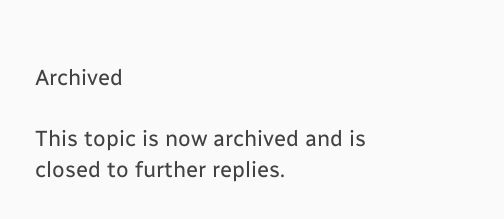Archived

This topic is now archived and is closed to further replies.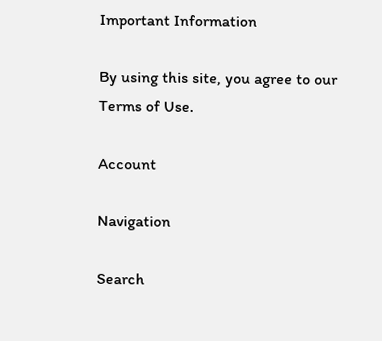Important Information

By using this site, you agree to our Terms of Use.

Account

Navigation

Search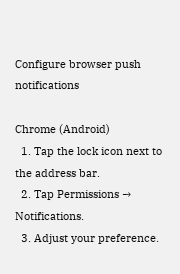Configure browser push notifications

Chrome (Android)
  1. Tap the lock icon next to the address bar.
  2. Tap Permissions → Notifications.
  3. Adjust your preference.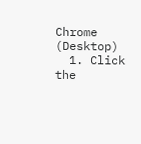Chrome (Desktop)
  1. Click the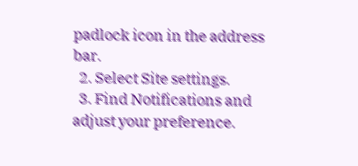padlock icon in the address bar.
  2. Select Site settings.
  3. Find Notifications and adjust your preference.